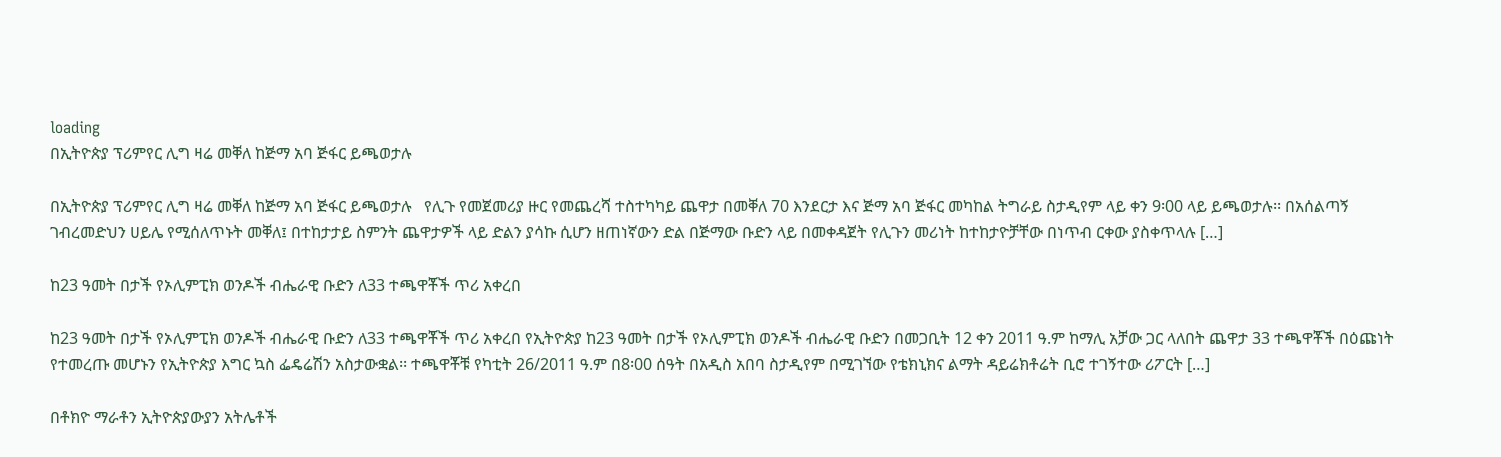loading
በኢትዮጵያ ፕሪምየር ሊግ ዛሬ መቐለ ከጅማ አባ ጅፋር ይጫወታሉ

በኢትዮጵያ ፕሪምየር ሊግ ዛሬ መቐለ ከጅማ አባ ጅፋር ይጫወታሉ   የሊጉ የመጀመሪያ ዙር የመጨረሻ ተስተካካይ ጨዋታ በመቐለ 70 እንደርታ እና ጅማ አባ ጅፋር መካከል ትግራይ ስታዲየም ላይ ቀን 9፡00 ላይ ይጫወታሉ፡፡ በአሰልጣኝ ገብረመድህን ሀይሌ የሚሰለጥኑት መቐለ፤ በተከታታይ ስምንት ጨዋታዎች ላይ ድልን ያሳኩ ሲሆን ዘጠነኛውን ድል በጅማው ቡድን ላይ በመቀዳጀት የሊጉን መሪነት ከተከታዮቻቸው በነጥብ ርቀው ያስቀጥላሉ […]

ከ23 ዓመት በታች የኦሊምፒክ ወንዶች ብሔራዊ ቡድን ለ33 ተጫዋቾች ጥሪ አቀረበ

ከ23 ዓመት በታች የኦሊምፒክ ወንዶች ብሔራዊ ቡድን ለ33 ተጫዋቾች ጥሪ አቀረበ የኢትዮጵያ ከ23 ዓመት በታች የኦሊምፒክ ወንዶች ብሔራዊ ቡድን በመጋቢት 12 ቀን 2011 ዓ.ም ከማሊ አቻው ጋር ላለበት ጨዋታ 33 ተጫዋቾች በዕጩነት የተመረጡ መሆኑን የኢትዮጵያ እግር ኳስ ፌዴሬሽን አስታውቋል፡፡ ተጫዋቾቹ የካቲት 26/2011 ዓ.ም በ8፡00 ሰዓት በአዲስ አበባ ስታዲየም በሚገኘው የቴክኒክና ልማት ዳይሬክቶሬት ቢሮ ተገኝተው ሪፖርት […]

በቶክዮ ማራቶን ኢትዮጵያውያን አትሌቶች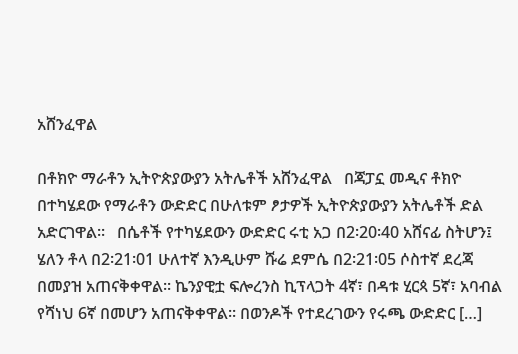አሸንፈዋል

በቶክዮ ማራቶን ኢትዮጵያውያን አትሌቶች አሸንፈዋል   በጃፓኗ መዲና ቶክዮ በተካሄደው የማራቶን ውድድር በሁለቱም ፆታዎች ኢትዮጵያውያን አትሌቶች ድል አድርገዋል፡፡   በሴቶች የተካሄደውን ውድድር ሩቲ አጋ በ2፡20፡40 አሸናፊ ስትሆን፤ ሄለን ቶላ በ2፡21፡01 ሁለተኛ እንዲሁም ሹሬ ደምሴ በ2፡21፡05 ሶስተኛ ደረጃ በመያዝ አጠናቅቀዋል፡፡ ኬንያዊቷ ፍሎረንስ ኪፕላጋት 4ኛ፣ በዳቱ ሂርጳ 5ኛ፣ አባብል የሻነህ 6ኛ በመሆን አጠናቅቀዋል፡፡ በወንዶች የተደረገውን የሩጫ ውድድር […]